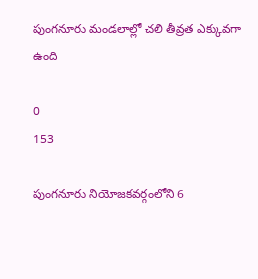పుంగనూరు మండలాల్లో చలి తీవ్రత ఎక్కువగా ఉంది

0
153

పుంగనూరు నియోజకవర్గంలోని 6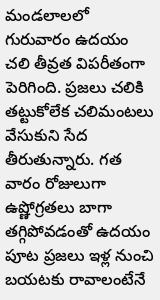మండలాలలో గురువారం ఉదయం చలి తీవ్రత విపరీతంగా పెరిగింది. ప్రజలు చలికి తట్టుకోలేక చలిమంటలు వేసుకుని సేద తీరుతున్నారు. గత వారం రోజులుగా ఉష్ణోగ్రతలు బాగా తగ్గిపోవడంతో ఉదయం పూట ప్రజలు ఇళ్ల నుంచి బయటకు రావాలంటేనే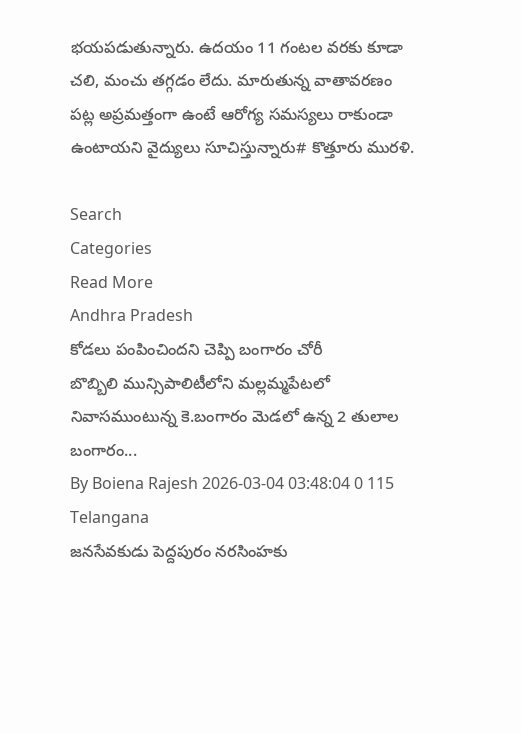భయపడుతున్నారు. ఉదయం 11 గంటల వరకు కూడా చలి, మంచు తగ్గడం లేదు. మారుతున్న వాతావరణం పట్ల అప్రమత్తంగా ఉంటే ఆరోగ్య సమస్యలు రాకుండా ఉంటాయని వైద్యులు సూచిస్తున్నారు# కొత్తూరు మురళి.

Search
Categories
Read More
Andhra Pradesh
కోడలు పంపించిందని చెప్పి బంగారం చోరీ
బొబ్బిలి మున్సిపాలిటీలోని మల్లమ్మపేటలో నివాసముంటున్న కె.బంగారం మెడలో ఉన్న 2 తులాల బంగారం...
By Boiena Rajesh 2026-03-04 03:48:04 0 115
Telangana
జనసేవకుడు పెద్దపురం నరసింహకు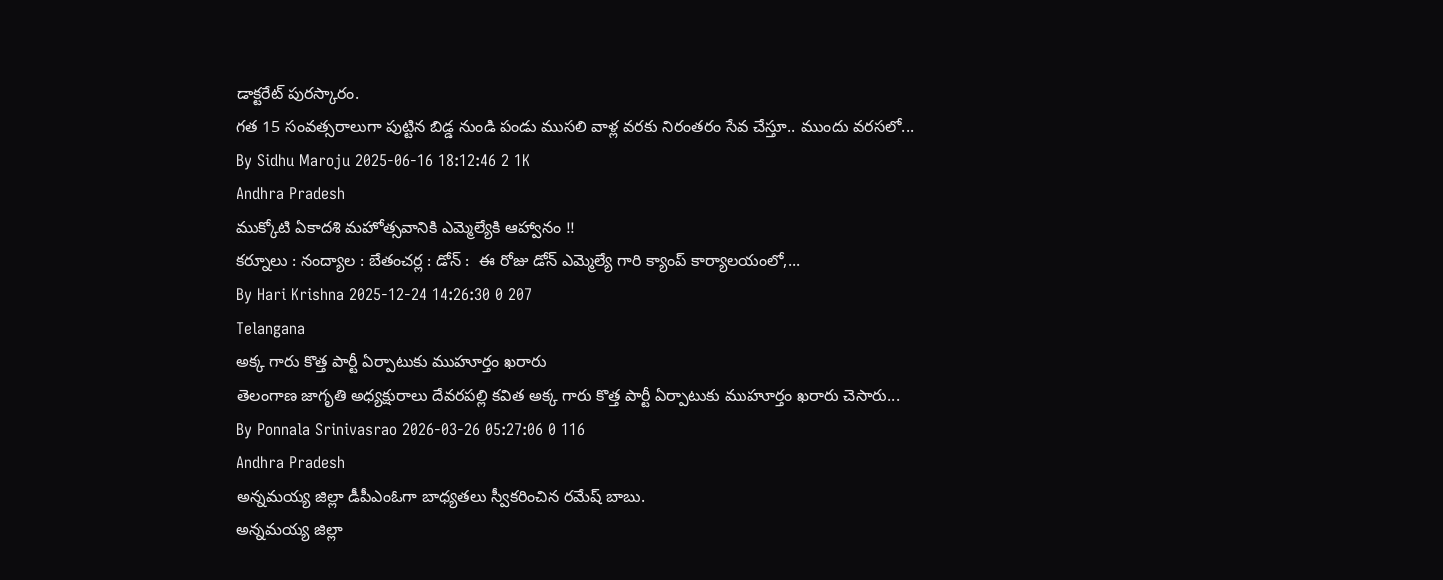డాక్టరేట్ పురస్కారం.
గత 15 సంవత్సరాలుగా పుట్టిన బిడ్డ నుండి పండు ముసలి వాళ్ల వరకు నిరంతరం సేవ చేస్తూ.. ముందు వరసలో...
By Sidhu Maroju 2025-06-16 18:12:46 2 1K
Andhra Pradesh
ముక్కోటి ఏకాదశి మహోత్సవానికి ఎమ్మెల్యేకి ఆహ్వానం !!
కర్నూలు : నంద్యాల : బేతంచర్ల : డోన్ :  ఈ రోజు డోన్ ఎమ్మెల్యే గారి క్యాంప్ కార్యాలయంలో,...
By Hari Krishna 2025-12-24 14:26:30 0 207
Telangana
అక్క గారు కొత్త పార్టీ ఏర్పాటుకు ముహూర్తం ఖరారు
తెలంగాణ జాగృతి అధ్యక్షురాలు దేవరపల్లి కవిత అక్క గారు కొత్త పార్టీ ఏర్పాటుకు ముహూర్తం ఖరారు చెసారు...
By Ponnala Srinivasrao 2026-03-26 05:27:06 0 116
Andhra Pradesh
అన్నమయ్య జిల్లా డీపీఎంఓగా బాధ్యతలు స్వీకరించిన రమేష్ బాబు.
అన్నమయ్య జిల్లా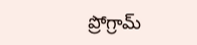ప్రోగ్రామ్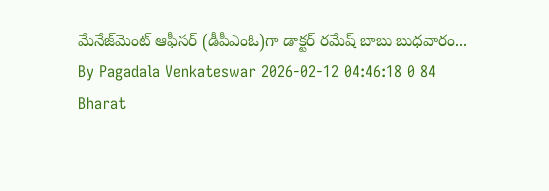మేనేజ్‌మెంట్ ఆఫీసర్ (డీపీఎంఓ)గా డాక్టర్ రమేష్ బాబు బుధవారం...
By Pagadala Venkateswar 2026-02-12 04:46:18 0 84
Bharat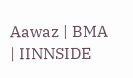Aawaz | BMA | IINNSIDE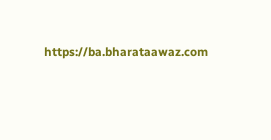https://ba.bharataawaz.com